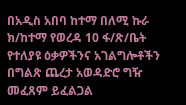በአዲስ አበባ ከተማ በለሚ ኩራ ክ/ከተማ የወረዳ 10 ፋ/ጽ/ቤት የተለያዩ ዕቃዎችንና አገልግሎቶችን በግልጽ ጨረታ አወዳድሮ ግዥ መፈጸም ይፈልጋል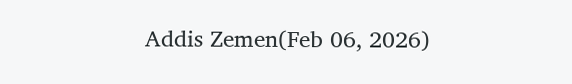Addis Zemen(Feb 06, 2026)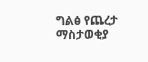ግልፅ የጨረታ ማስታወቂያ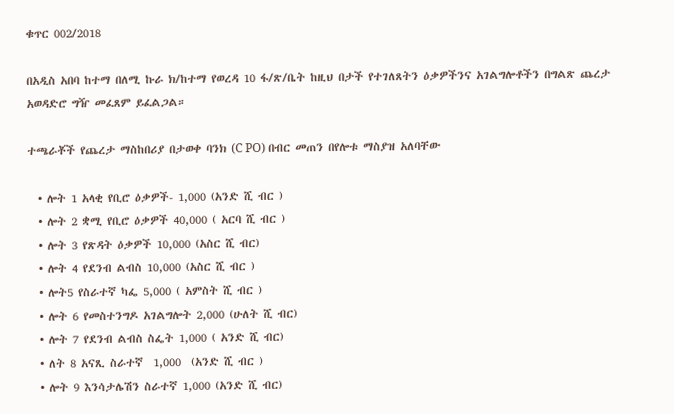ቁጥር 002/2018

በአዲስ አበባ ከተማ በለሚ ኩራ ክ/ከተማ የወረዳ 10 ፋ/ጽ/ቤት ከዚህ በታች የተገለጸትን ዕቃዎችንና አገልግሎቶችን በግልጽ ጨረታ አወዳድሮ ግዥ መፈጸም ይፈልጋል።

ተጫራቾች የጨረታ ማስከበሪያ በታወቀ ባንክ (C PO) በብር መጠን በየሎቱ ማስያዝ አለባቸው

  • ሎት 1 አላቂ የቢሮ ዕቃዎች- 1,000 (አንድ ሺ ብር )
  • ሎት 2 ቋሚ የቢሮ ዕቃዎች 40,000 ( አርባ ሺ ብር )
  • ሎት 3 የጽዳት ዕቃዎች 10,000 (አስር ሺ ብር)
  • ሎት 4 የደንብ ልብስ 10,000 (አስር ሺ ብር )
  • ሎት5 የስራተኛ ካፌ 5,000 ( አምስት ሺ ብር )
  • ሎት 6 የመስተንግዶ አገልግሎት 2,000 (ሁለት ሺ ብር)
  • ሎት 7 የደንብ ልብስ ስፌት 1,000 ( አንድ ሺ ብር)
  • ለት 8 አናጺ ስራተኛ  1,000  (አንድ ሺ ብር )
  • ሎት 9 እንሳታሌሽን ስራተኛ 1,000 (አንድ ሺ ብር)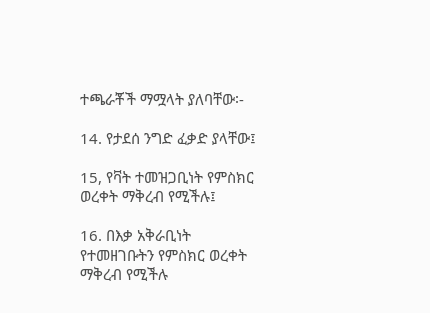ተጫራቾች ማሟላት ያለባቸው፡-

14. የታደሰ ንግድ ፈቃድ ያላቸው፤

15, የቫት ተመዝጋቢነት የምስክር ወረቀት ማቅረብ የሚችሉ፤

16. በእቃ አቅራቢነት የተመዘገቡትን የምስክር ወረቀት ማቅረብ የሚችሉ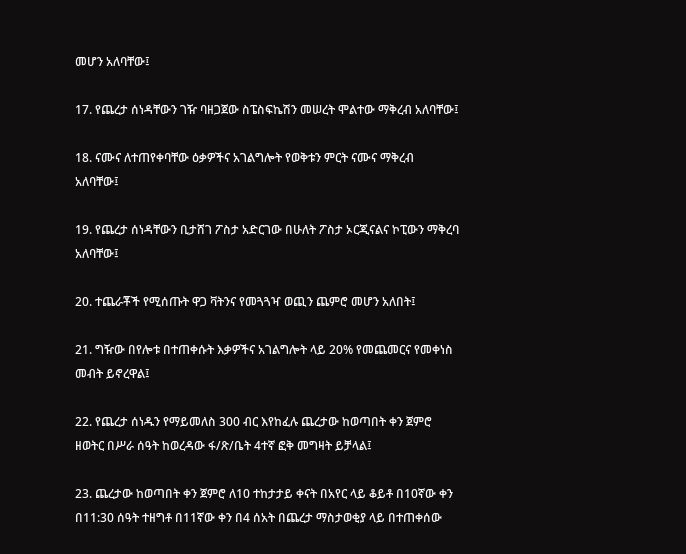መሆን አለባቸው፤

17. የጨረታ ሰነዳቸውን ገዥ ባዘጋጀው ስፔስፍኬሽን መሠረት ሞልተው ማቅረብ አለባቸው፤

18. ናሙና ለተጠየቀባቸው ዕቃዎችና አገልግሎት የወቅቱን ምርት ናሙና ማቅረብ አለባቸው፤

19. የጨረታ ሰነዳቸውን ቢታሸገ ፖስታ አድርገው በሁለት ፖስታ ኦርጂናልና ኮፒውን ማቅረባ አለባቸው፤

20. ተጨራቾች የሚሰጡት ዋጋ ቫትንና የመጓጓዣ ወጪን ጨምሮ መሆን አለበት፤

21. ግዥው በየሎቱ በተጠቀሱት እቃዎችና አገልግሎት ላይ 20% የመጨመርና የመቀነስ መብት ይኖረዋል፤

22. የጨረታ ሰነዱን የማይመለስ 300 ብር እየከፈሉ ጨረታው ከወጣበት ቀን ጀምሮ ዘወትር በሥራ ሰዓት ከወረዳው ፋ/ጽ/ቤት 4ተኛ ፎቅ መግዛት ይቻላል፤

23. ጨረታው ከወጣበት ቀን ጀምሮ ለ10 ተከታታይ ቀናት በአየር ላይ ቆይቶ በ10ኛው ቀን በ11:30 ሰዓት ተዘግቶ በ11ኛው ቀን በ4 ሰአት በጨረታ ማስታወቂያ ላይ በተጠቀሰው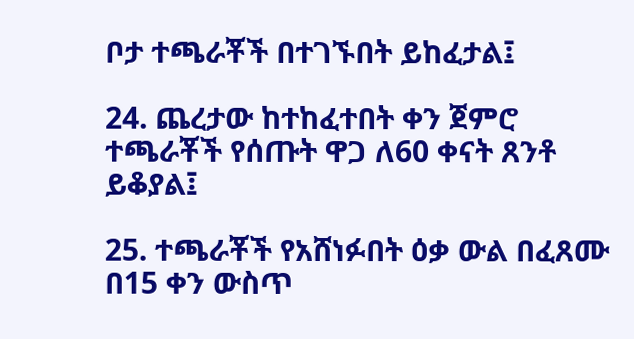ቦታ ተጫራቾች በተገኙበት ይከፈታል፤

24. ጨረታው ከተከፈተበት ቀን ጀምሮ ተጫራቾች የሰጡት ዋጋ ለ60 ቀናት ጸንቶ ይቆያል፤

25. ተጫራቾች የአሸነፉበት ዕቃ ውል በፈጸሙ በ15 ቀን ውስጥ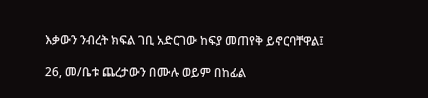እቃውን ንብረት ክፍል ገቢ አድርገው ከፍያ መጠየቅ ይኖርባቸዋል፤

26, መ/ቤቱ ጨረታውን በሙሉ ወይም በከፊል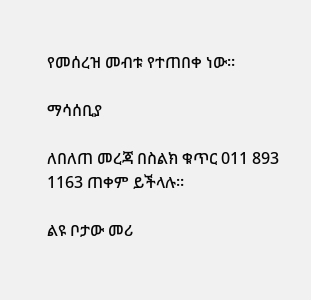የመሰረዝ መብቱ የተጠበቀ ነው።

ማሳሰቢያ

ለበለጠ መረጃ በስልክ ቁጥር 011 893 1163 ጠቀም ይችላሉ።

ልዩ ቦታው መሪ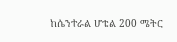ከሴንተራል ሆቴል 200 ሜትር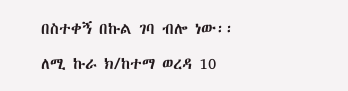በስተቀኝ በኩል ገባ ብሎ ነው፡፡

ለሚ ኩራ ክ/ከተማ ወረዳ 10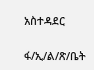አስተዳደር

ፋ/ኢ/ል/ጽ/ቤት